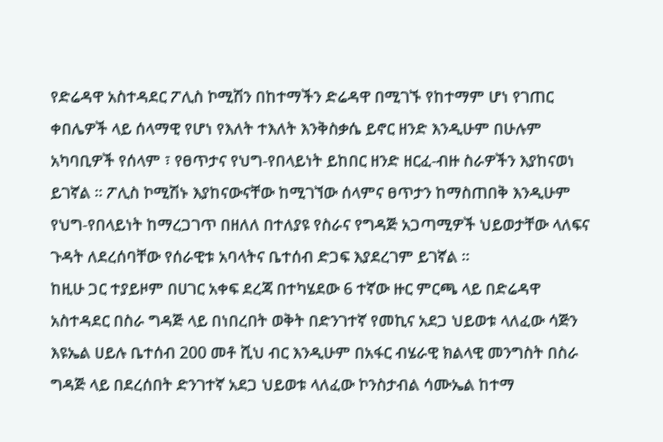የድሬዳዋ አስተዳደር ፖሊስ ኮሚሽን በከተማችን ድሬዳዋ በሚገኙ የከተማም ሆነ የገጠር ቀበሌዎች ላይ ሰላማዊ የሆነ የእለት ተእለት እንቅስቃሴ ይኖር ዘንድ እንዲሁም በሁሉም አካባቢዎች የሰላም ፣ የፀጥታና የህግ-የበላይነት ይከበር ዘንድ ዘርፈ-ብዙ ስራዎችን እያከናወነ ይገኛል ። ፖሊስ ኮሚሽኑ እያከናውናቸው ከሚገኘው ሰላምና ፀጥታን ከማስጠበቅ እንዲሁም የህግ-የበላይነት ከማረጋገጥ በዘለለ በተለያዩ የስራና የግዳጅ አጋጣሚዎች ህይወታቸው ላለፍና ጉዳት ለደረሰባቸው የሰራዊቱ አባላትና ቤተሰብ ድጋፍ እያደረገም ይገኛል ።
ከዚሁ ጋር ተያይዞም በሀገር አቀፍ ደረጃ በተካሄደው 6 ተኛው ዙር ምርጫ ላይ በድሬዳዋ አስተዳደር በስራ ግዳጅ ላይ በነበረበት ወቅት በድንገተኛ የመኪና አደጋ ህይወቱ ላለፈው ሳጅን እዩኤል ሀይሉ ቤተሰብ 200 መቶ ሺህ ብር እንዲሁም በአፋር ብሄራዊ ክልላዊ መንግስት በስራ ግዳጅ ላይ በደረሰበት ድንገተኛ አደጋ ህይወቱ ላለፈው ኮንስታብል ሳሙኤል ከተማ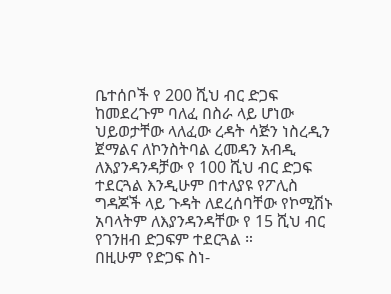ቤተሰቦች የ 200 ሺህ ብር ድጋፍ ከመደረጉም ባለፈ በስራ ላይ ሆነው ህይወታቸው ላለፈው ረዳት ሳጅን ነስረዲን ጀማልና ለኮንስትባል ረመዳን አብዲ ለእያንዳንዳቻው የ 100 ሺህ ብር ድጋፍ ተደርጓል እንዲሁም በተለያዩ የፖሊስ ግዳጆች ላይ ጉዳት ለደረሰባቸው የኮሚሽኑ አባላትም ለእያንዳንዳቸው የ 15 ሺህ ብር የገንዘብ ድጋፍም ተደርጓል ።
በዚሁም የድጋፍ ስነ-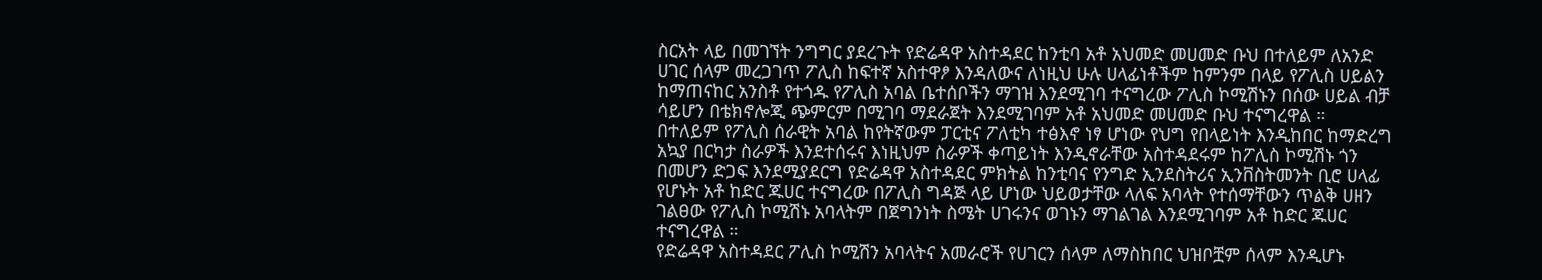ስርአት ላይ በመገኘት ንግግር ያደረጉት የድሬዳዋ አስተዳደር ከንቲባ አቶ አህመድ መሀመድ ቡህ በተለይም ለአንድ ሀገር ሰላም መረጋገጥ ፖሊስ ከፍተኛ አስተዋፆ እንዳለውና ለነዚህ ሁሉ ሀላፊነቶችም ከምንም በላይ የፖሊስ ሀይልን ከማጠናከር አንስቶ የተጎዱ የፖሊስ አባል ቤተሰቦችን ማገዝ እንደሚገባ ተናግረው ፖሊስ ኮሚሽኑን በሰው ሀይል ብቻ ሳይሆን በቴክኖሎጂ ጭምርም በሚገባ ማደራጀት እንደሚገባም አቶ አህመድ መሀመድ ቡህ ተናግረዋል ።
በተለይም የፖሊስ ሰራዊት አባል ከየትኛውም ፓርቲና ፖለቲካ ተፅእኖ ነፃ ሆነው የህግ የበላይነት እንዲከበር ከማድረግ አኳያ በርካታ ስራዎች እንደተሰሩና እነዚህም ስራዎች ቀጣይነት እንዲኖራቸው አስተዳደሩም ከፖሊስ ኮሚሽኑ ጎን በመሆን ድጋፍ እንደሚያደርግ የድሬዳዋ አስተዳደር ምክትል ከንቲባና የንግድ ኢንደስትሪና ኢንቨስትመንት ቢሮ ሀላፊ የሆኑት አቶ ከድር ጁሀር ተናግረው በፖሊስ ግዳጅ ላይ ሆነው ህይወታቸው ላለፍ አባላት የተሰማቸውን ጥልቅ ሀዘን ገልፀው የፖሊስ ኮሚሽኑ አባላትም በጀግንነት ስሜት ሀገሩንና ወገኑን ማገልገል እንደሚገባም አቶ ከድር ጁሀር ተናግረዋል ።
የድሬዳዋ አስተዳደር ፖሊስ ኮሚሽን አባላትና አመራሮች የሀገርን ሰላም ለማስከበር ህዝቦቿም ሰላም እንዲሆኑ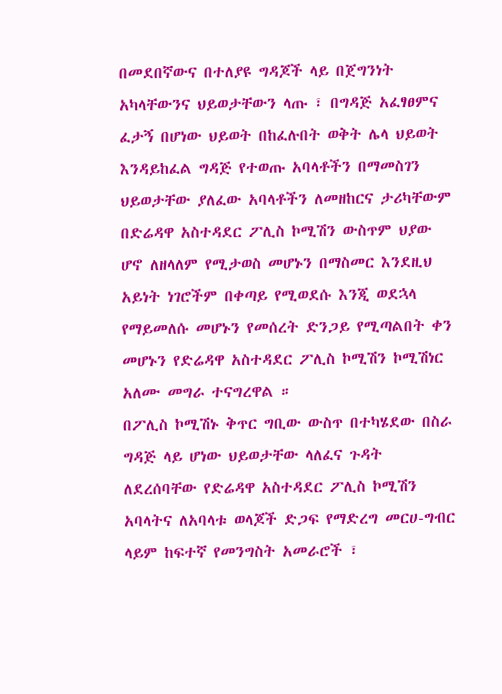በመደበኛውና በተለያዩ ግዳጆች ላይ በጀግንነት አካላቸውንና ህይወታቸውን ላጡ ፣ በግዳጅ አፈፃፀምና ፈታኝ በሆነው ህይወት በከፈሉበት ወቅት ሌላ ህይወት እንዳይከፈል ግዳጅ የተወጡ አባላቶችን በማመስገን ህይወታቸው ያለፈው አባላቶችን ለመዘከርና ታሪካቸውም በድሬዳዋ አስተዳደር ፖሊስ ኮሚሽን ውስጥም ህያው ሆኖ ለዘላለም የሚታወስ መሆኑን በማስመር እንደዚህ አይነት ነገሮችም በቀጣይ የሚወደሱ እንጂ ወደኋላ የማይመለሱ መሆኑን የመሰረት ድንጋይ የሚጣልበት ቀን መሆኑን የድሬዳዋ አስተዳደር ፖሊስ ኮሚሽን ኮሚሽነር አለሙ መግራ ተናግረዋል ።
በፖሊስ ኮሚሽኑ ቅጥር ግቢው ውስጥ በተካሄደው በስራ ግዳጅ ላይ ሆነው ህይወታቸው ላለፈና ጉዳት ለደረሰባቸው የድሬዳዋ አስተዳደር ፖሊስ ኮሚሽን አባላትና ለአባላቱ ወላጆች ድጋፍ የማድረግ መርሀ-ግብር ላይም ከፍተኛ የመንግስት አመራሮች ፣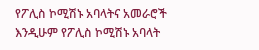የፖሊስ ኮሚሽኑ አባላትና አመራሮች እንዲሁም የፖሊስ ኮሚሽኑ አባላት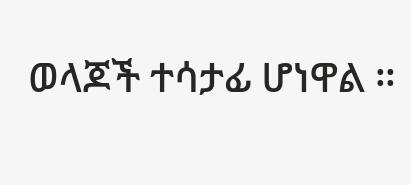ወላጆች ተሳታፊ ሆነዋል ።